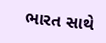ભારત સાથે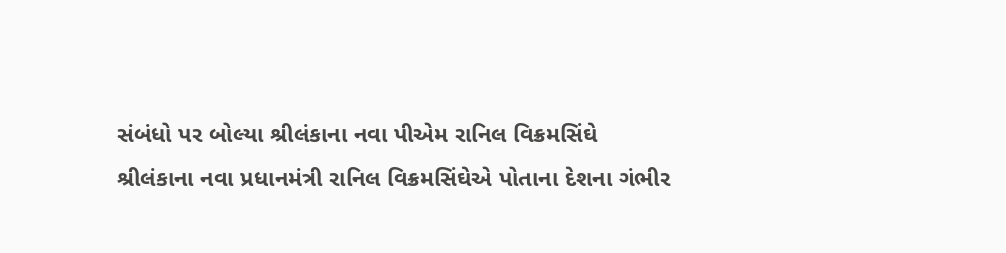સંબંધો પર બોલ્યા શ્રીલંકાના નવા પીએમ રાનિલ વિક્રમસિંઘે
શ્રીલંકાના નવા પ્રધાનમંત્રી રાનિલ વિક્રમસિંઘેએ પોતાના દેશના ગંભીર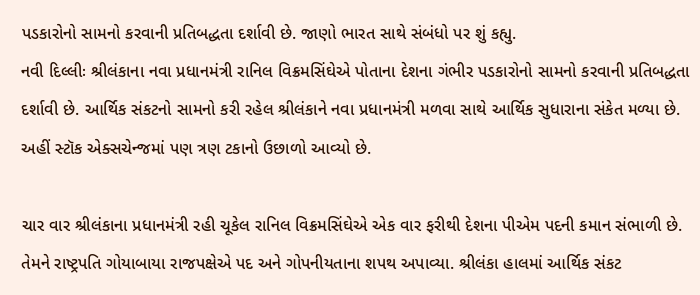પડકારોનો સામનો કરવાની પ્રતિબદ્ધતા દર્શાવી છે. જાણો ભારત સાથે સંબંધો પર શું કહ્યુ.
નવી દિલ્લીઃ શ્રીલંકાના નવા પ્રધાનમંત્રી રાનિલ વિક્રમસિંઘેએ પોતાના દેશના ગંભીર પડકારોનો સામનો કરવાની પ્રતિબદ્ધતા દર્શાવી છે. આર્થિક સંકટનો સામનો કરી રહેલ શ્રીલંકાને નવા પ્રધાનમંત્રી મળવા સાથે આર્થિક સુધારાના સંકેત મળ્યા છે. અહીં સ્ટૉક એક્સચેન્જમાં પણ ત્રણ ટકાનો ઉછાળો આવ્યો છે.

ચાર વાર શ્રીલંકાના પ્રધાનમંત્રી રહી ચૂકેલ રાનિલ વિક્રમસિંઘેએ એક વાર ફરીથી દેશના પીએમ પદની કમાન સંભાળી છે. તેમને રાષ્ટ્રપતિ ગોયાબાયા રાજપક્ષેએ પદ અને ગોપનીયતાના શપથ અપાવ્યા. શ્રીલંકા હાલમાં આર્થિક સંકટ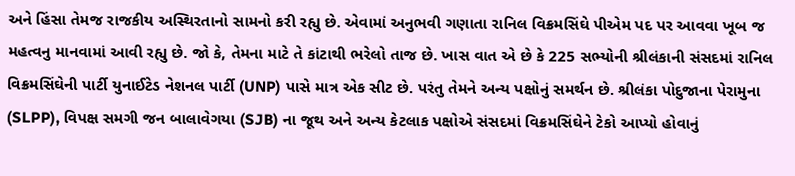અને હિંસા તેમજ રાજકીય અસ્થિરતાનો સામનો કરી રહ્યુ છે. એવામાં અનુભવી ગણાતા રાનિલ વિક્રમસિંઘે પીએમ પદ પર આવવા ખૂબ જ મહત્વનુ માનવામાં આવી રહ્યુ છે. જો કે, તેમના માટે તે કાંટાથી ભરેલો તાજ છે. ખાસ વાત એ છે કે 225 સભ્યોની શ્રીલંકાની સંસદમાં રાનિલ વિક્રમસિંઘેની પાર્ટી યુનાઈટેડ નેશનલ પાર્ટી (UNP) પાસે માત્ર એક સીટ છે. પરંતુ તેમને અન્ય પક્ષોનું સમર્થન છે. શ્રીલંકા પોદુજાના પેરામુના (SLPP), વિપક્ષ સમગી જન બાલાવેગયા (SJB) ના જૂથ અને અન્ય કેટલાક પક્ષોએ સંસદમાં વિક્રમસિંઘેને ટેકો આપ્યો હોવાનું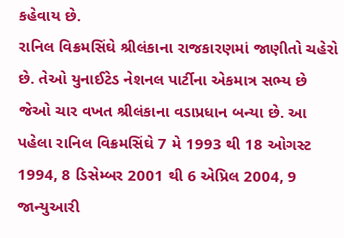કહેવાય છે.
રાનિલ વિક્રમસિંઘે શ્રીલંકાના રાજકારણમાં જાણીતો ચહેરો છે. તેઓ યુનાઈટેડ નેશનલ પાર્ટીના એકમાત્ર સભ્ય છે જેઓ ચાર વખત શ્રીલંકાના વડાપ્રધાન બન્યા છે. આ પહેલા રાનિલ વિક્રમસિંઘે 7 મે 1993 થી 18 ઓગસ્ટ 1994, 8 ડિસેમ્બર 2001 થી 6 એપ્રિલ 2004, 9 જાન્યુઆરી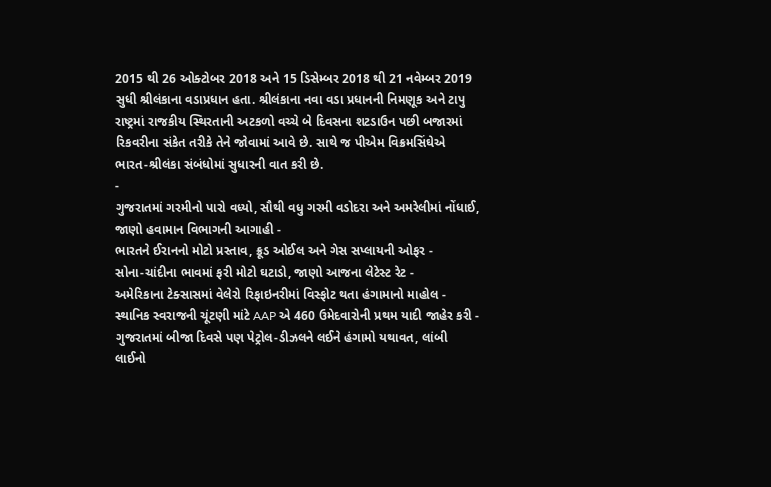2015 થી 26 ઓક્ટોબર 2018 અને 15 ડિસેમ્બર 2018 થી 21 નવેમ્બર 2019 સુધી શ્રીલંકાના વડાપ્રધાન હતા. શ્રીલંકાના નવા વડા પ્રધાનની નિમણૂક અને ટાપુ રાષ્ટ્રમાં રાજકીય સ્થિરતાની અટકળો વચ્ચે બે દિવસના શટડાઉન પછી બજારમાં રિકવરીના સંકેત તરીકે તેને જોવામાં આવે છે. સાથે જ પીએમ વિક્રમસિંઘેએ ભારત-શ્રીલંકા સંબંધોમાં સુધારની વાત કરી છે.
-
ગુજરાતમાં ગરમીનો પારો વધ્યો, સૌથી વધુ ગરમી વડોદરા અને અમરેલીમાં નોંધાઈ, જાણો હવામાન વિભાગની આગાહી -
ભારતને ઈરાનનો મોટો પ્રસ્તાવ, ક્રૂડ ઓઈલ અને ગેસ સપ્લાયની ઓફર -
સોના-ચાંદીના ભાવમાં ફરી મોટો ઘટાડો, જાણો આજના લેટેસ્ટ રેટ -
અમેરિકાના ટેક્સાસમાં વેલેરો રિફાઇનરીમાં વિસ્ફોટ થતા હંગામાનો માહોલ -
સ્થાનિક સ્વરાજની ચૂંટણી માંટે AAP એ 460 ઉમેદવારોની પ્રથમ યાદી જાહેર કરી -
ગુજરાતમાં બીજા દિવસે પણ પેટ્રોલ-ડીઝલને લઈને હંગામો યથાવત, લાંબી લાઈનો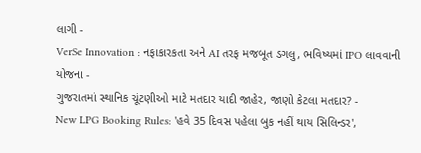લાગી -
VerSe Innovation : નફાકારકતા અને AI તરફ મજબૂત ડગલુ, ભવિષ્યમાં IPO લાવવાની યોજના -
ગુજરાતમાં સ્થાનિક ચૂંટણીઓ માટે મતદાર યાદી જાહેર, જાણો કેટલા મતદાર? -
New LPG Booking Rules: 'હવે 35 દિવસ પહેલા બુક નહીં થાય સિલિન્ડર',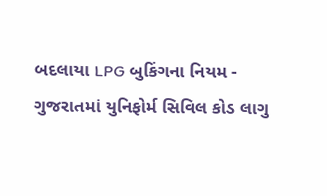બદલાયા LPG બુકિંગના નિયમ -
ગુજરાતમાં યુનિફોર્મ સિવિલ કોડ લાગુ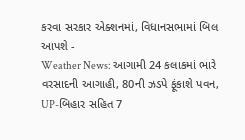કરવા સરકાર એક્શનમાં, વિધાનસભામાં બિલ આપશે -
Weather News: આગામી 24 કલાકમાં ભારે વરસાદની આગાહી, 80ની ઝડપે ફૂંકાશે પવન, UP-બિહાર સહિત 7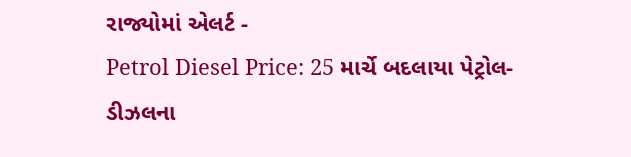રાજ્યોમાં એલર્ટ -
Petrol Diesel Price: 25 માર્ચે બદલાયા પેટ્રોલ-ડીઝલના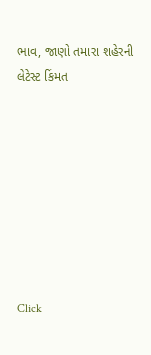ભાવ, જાણો તમારા શહેરની લેટેસ્ટ કિંમત








Click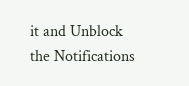it and Unblock the Notifications